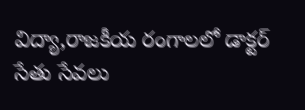విద్యా,రాజకీయ రంగాలలో డాక్టర్ సేతు సేవలు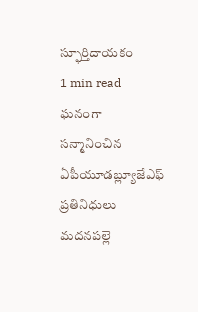స్ఫూర్తిదాయకం
1 min read
ఘనంగా సన్మానించిన ఏపీయూడబ్ల్యూజేఎఫ్ ప్రతినిధులు
మదనపల్లె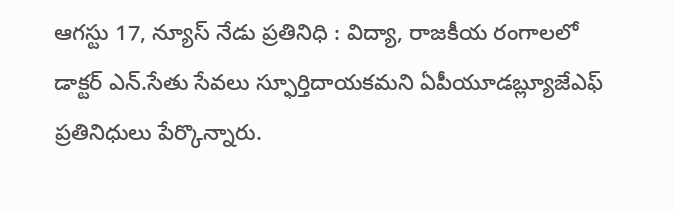ఆగస్టు 17, న్యూస్ నేడు ప్రతినిధి : విద్యా, రాజకీయ రంగాలలో డాక్టర్ ఎన్.సేతు సేవలు స్ఫూర్తిదాయకమని ఏపీయూడబ్ల్యూజేఎఫ్ ప్రతినిధులు పేర్కొన్నారు.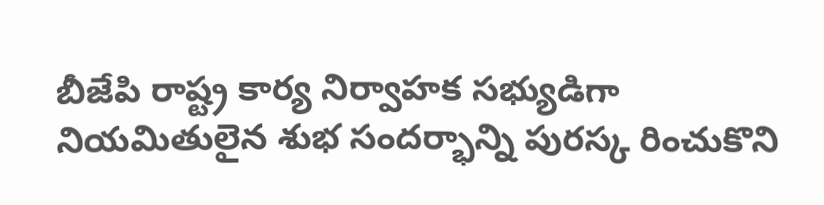బీజేపి రాష్ట్ర కార్య నిర్వాహక సభ్యుడిగా నియమితులైన శుభ సందర్భాన్ని పురస్క రించుకొని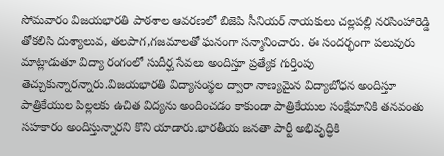సోమవారం విజయభారతి పాఠశాల ఆవరణలో బిజెపి సీనియర్ నాయకులు చల్లపల్లి నరసింహారెడ్డి తోకలిసి దుశ్యాలువ, తలపాగ,గజమాలతో ఘనంగా సన్మానించారు. ఈ సందర్భంగా పలువురు మాట్లాడుతూ విద్యా రంగంలో సుదీర్ఘ సేవలు అందిస్తూ ప్రత్యేక గుర్తింపు తెచ్చుకున్నారన్నారు.విజయభారతి విద్యాసంస్థల ద్వారా నాణ్యమైన విద్యాబోధన అందిస్తూ పాత్రికేయుల పిల్లలకు ఉచిత విద్యను అందించడం కాకుండా పాత్రికేయుల సంక్షేమానికి తనవంతు సహకారం అందిస్తున్నారని కొని యాడారు.భారతీయ జనతా పార్టీ అభివృద్ధికి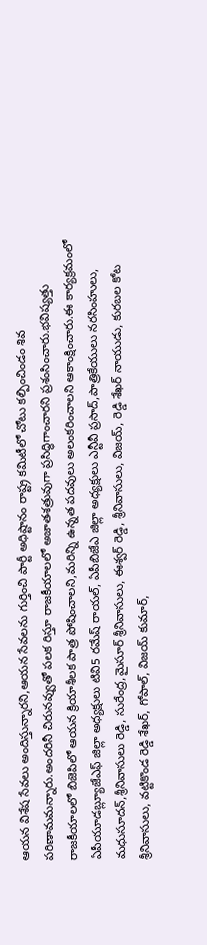ఆయన విశేష సేవలు అందిస్తున్నారని,ఆయన సేవలను గుర్తించి పార్టీ అధిష్టానం రాష్ట్ర కమిటీలో చోటు కల్పించిండం శివ పరిణామమన్నారు.అందరినీ చిరునవ్వుతో పలక రిస్తూ రాజకీయాలలో అజాతశత్రువుగా ప్రసిద్ధిగాంచారని ప్రశంసించారు.భవిష్యత్తు రాజకీయాలలో బిజెపిలో ఆయన క్రియాశీలక పాత్ర పోషించాలని,మరిన్ని ఉన్నత పదవులు అలంకరించాలని ఆకాంక్షించారు.ఈ కార్యక్రమంలో ఏపీయూడబ్ల్యూజేఎఫ్ జిల్లా అధ్యక్షులు టివి5 రమేష్ రాయల్, ఏపీబిజేఎ జిల్లా అధ్యక్షులు ఎన్టీవీ ప్రసాద్,పాత్రికేయులు నరసింహులు, మధుసూదన్,శ్రీనివాసులు రెడ్డి, సురేంద్ర,మైసూర్ శ్రీనివాసులు, ఈశ్వర్ రెడ్డి, శ్రీనివాసులు, విజయ్, రెడ్డి శేఖర్ నాయుడు, కురబల కోట శ్రీనివాసులు, వట్టికొండ రెడ్డి శేఖర్, గోపాల్, విజయ్ కుమార్,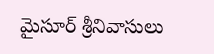మైసూర్ శ్రీనివాసులు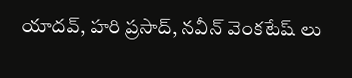యాదవ్, హరి ప్రసాద్, నవీన్ వెంకటేష్ లు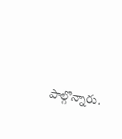పాల్గొన్నారు.